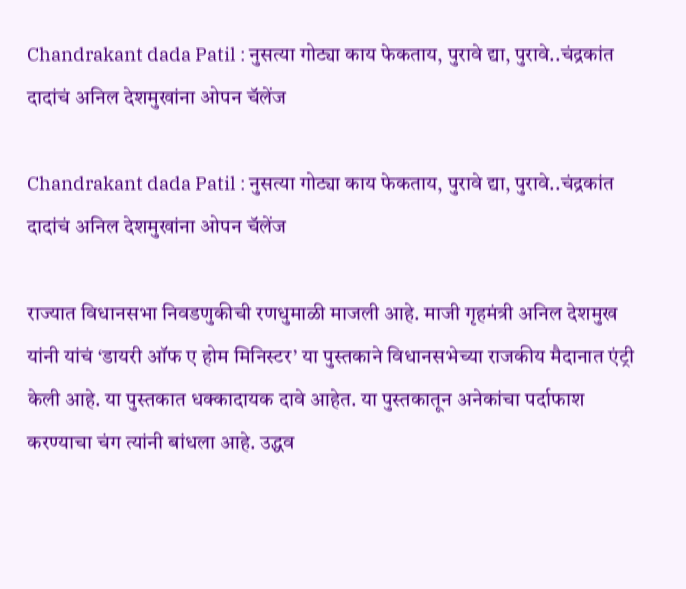Chandrakant dada Patil : नुसत्या गोट्या काय फेकताय, पुरावे द्या, पुरावे..चंद्रकांत दादांचं अनिल देशमुखांना ओपन चॅलेंज

Chandrakant dada Patil : नुसत्या गोट्या काय फेकताय, पुरावे द्या, पुरावे..चंद्रकांत दादांचं अनिल देशमुखांना ओपन चॅलेंज

राज्यात विधानसभा निवडणुकीची रणधुमाळी माजली आहे. माजी गृहमंत्री अनिल देशमुख यांनी यांचं ‘डायरी ऑफ ए होम मिनिस्टर’ या पुस्तकाने विधानसभेच्या राजकीय मैदानात एंट्री केली आहे. या पुस्तकात धक्कादायक दावे आहेत. या पुस्तकातून अनेकांचा पर्दाफाश करण्याचा चंग त्यांनी बांधला आहे. उद्धव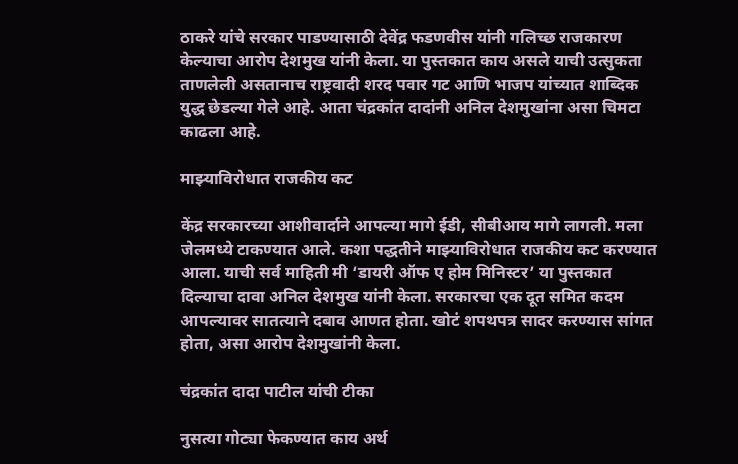ठाकरे यांचे सरकार पाडण्यासाठी देवेंद्र फडणवीस यांनी गलिच्छ राजकारण केल्याचा आरोप देशमुख यांनी केला. या पुस्तकात काय असले याची उत्सुकता ताणलेली असतानाच राष्ट्रवादी शरद पवार गट आणि भाजप यांच्यात शा‍ब्दिक युद्ध छेडल्या गेले आहे. आता चंद्रकांत दादांनी अनिल देशमुखांना असा चिमटा काढला आहे.

माझ्याविरोधात राजकीय कट

केंद्र सरकारच्या आशीवार्दाने आपल्या मागे ईडी, सीबीआय मागे लागली. मला जेलमध्ये टाकण्यात आले. कशा पद्धतीने माझ्याविरोधात राजकीय कट करण्यात आला. याची सर्व माहिती मी ‘डायरी ऑफ ए होम मिनिस्टर’ या पुस्तकात दिल्याचा दावा अनिल देशमुख यांनी केला. सरकारचा एक दूत समित कदम आपल्यावर सातत्याने दबाव आणत होता. खोटं शपथपत्र सादर करण्यास सांगत होता, असा आरोप देशमुखांनी केला.

चंद्रकांत दादा पाटील यांची टीका

नुसत्या गोट्या फेकण्यात काय अर्थ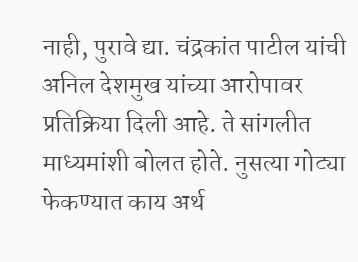नाही, पुरावे द्या. चंद्रकांत पाटील यांची अनिल देशमुख यांच्या आरोपावर प्रतिक्रिया दिली आहे. ते सांगलीत माध्यमांशी बोलत होते. नुसत्या गोट्या फेकण्यात काय अर्थ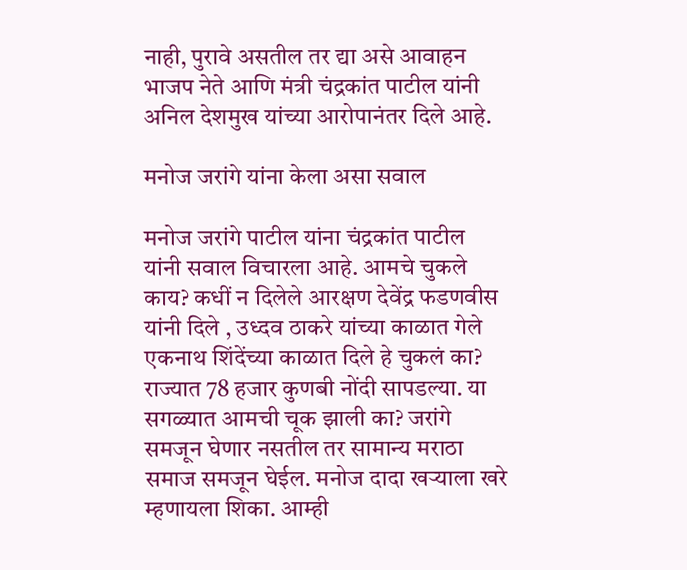नाही, पुरावे असतील तर द्या असे आवाहन भाजप नेते आणि मंत्री चंद्रकांत पाटील यांनी अनिल देशमुख यांच्या आरोपानंतर दिले आहे.

मनोज जरांगे यांना केला असा सवाल

मनोज जरांगे पाटील यांना चंद्रकांत पाटील यांनी सवाल विचारला आहे. आमचे चुकले काय? कधीं न दिलेले आरक्षण देवेंद्र फडणवीस यांनी दिले , उध्दव ठाकरे यांच्या काळात गेले एकनाथ शिंदेंच्या काळात दिले हे चुकलं का? राज्यात 78 हजार कुणबी नोंदी सापडल्या. या सगळ्यात आमची चूक झाली का? जरांगे समजून घेणार नसतील तर सामान्य मराठा समाज समजून घेईल. मनोज दादा खऱ्याला खरे म्हणायला शिका. आम्ही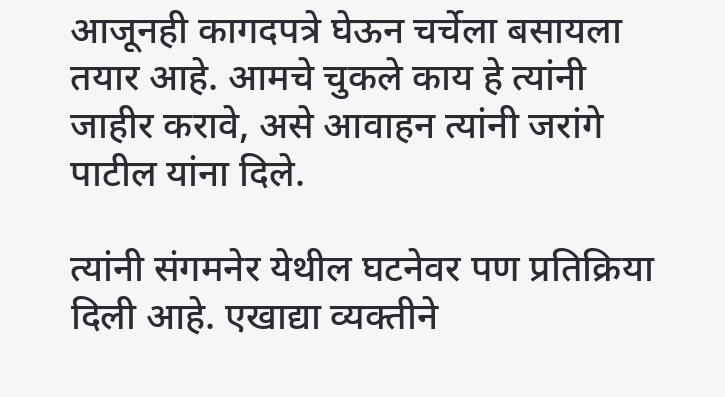आजूनही कागदपत्रे घेऊन चर्चेला बसायला तयार आहे. आमचे चुकले काय हे त्यांनी जाहीर करावे, असे आवाहन त्यांनी जरांगे पाटील यांना दिले.

त्यांनी संगमनेर येथील घटनेवर पण प्रतिक्रिया दिली आहे. एखाद्या व्यक्तीने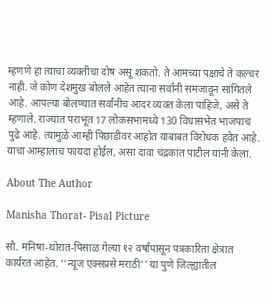म्हणणे हा त्याचा व्यक्तीचा दोष असू शकतो. ते आमच्या पक्षाचे ते कल्चर नाही. जे कोण देशमुख बोलले आहेत त्याना सर्वांनी समजावून सांगितले आहे. आपल्या बोलण्यात सर्वांनीच आदर व्यक्त केला पाहिजे, असे ते म्हणाले. राज्यात पराभूत 17 लोकसभामध्ये 130 विधासभेत भाजपाच पुढे आहे. त्यामुळे आम्ही पिछाडीवर आहोत याबाबत विरोधक हवेत आहे. याचा आम्हालाच फायदा होईल, असा दावा चंद्रकांत पाटील यांनी केला.

About The Author

Manisha Thorat- Pisal Picture

सौ. मनिषा-थोरात-पिसाळ गेल्या १२ वर्षांपासून पत्रकारिता क्षेत्रात कार्यरत आहेत. ‘‘न्यूज एक्सप्रसे मराठी’’ या पुणे जिल्ह्यातील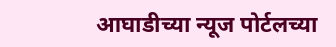आघाडीच्या न्यूज पोर्टलच्या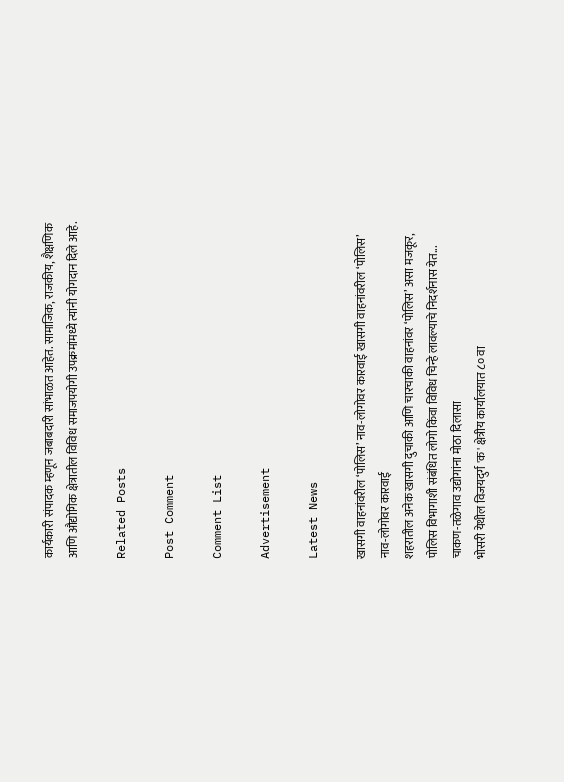कार्यकारी संपादक म्हणून जबाबदारी सांभाळत आहेत. सामाजिक, राजकीय, शैक्षणिक आणि औद्योगिक क्षेत्रातील विविध समाजपयोगी उपक्रमांमध्ये त्यांनी योगदान दिले आहे.

Related Posts

Post Comment

Comment List

Advertisement

Latest News

खासगी वाहनांवरील ‘पोलिस’ नाव-लोगोवर कारवाई खासगी वाहनांवरील ‘पोलिस’ नाव-लोगोवर कारवाई
शहरातील अनेक खासगी दुचाकी आणि चारचाकी वाहनांवर ‘पोलिस’ असा मजकूर, पोलिस विभागाशी संबंधित लोगो किंवा विविध चिन्हे लावल्याचे निदर्शनास येत...
चाकण-तळेगाव उद्योगांना मोठा दिलासा
भोसरी येथील विजयदुर्ग 'क' क्षेत्रीय कार्यालयात ८० वा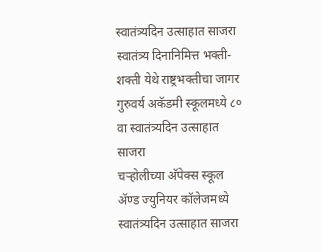स्वातंत्र्यदिन उत्साहात साजरा
स्वातंत्र्य दिनानिमित्त भक्ती-शक्ती येथे राष्ट्रभक्तीचा जागर
गुरुवर्य अकॅडमी स्कूलमध्ये ८० वा स्वातंत्र्यदिन उत्साहात साजरा
चऱ्होलीच्या अ‍ॅपेक्स स्कूल अ‍ॅण्ड ज्युनियर कॉलेजमध्ये स्वातंत्र्यदिन उत्साहात साजरा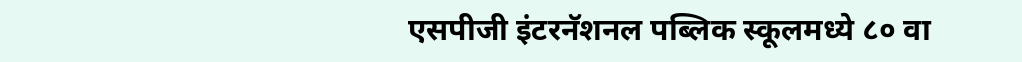एसपीजी इंटरनॅशनल पब्लिक स्कूलमध्ये ८० वा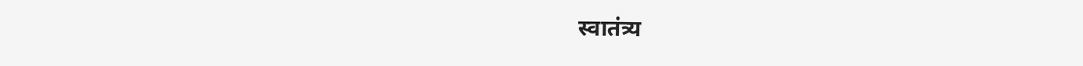स्वातंत्र्य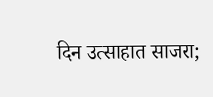दिन उत्साहात साजरा;